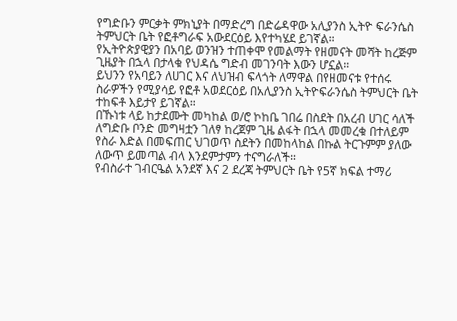የግድቡን ምርቃት ምክኒያት በማድረግ በድሬዳዋው አሊያንስ ኢትዮ ፍራንሴስ ትምህርት ቤት የፎቶግራፍ አውደርዕይ እየተካሄደ ይገኛል።
የኢትዮጵያዊያን በአባይ ወንዝን ተጠቀሞ የመልማት የዘመናት መሻት ከረጅም ጊዜያት በኋላ በታላቁ የህዳሴ ግድብ መገንባት እውን ሆኗል።
ይህንን የአባይን ለሀገር እና ለህዝብ ፍላጎት ለማዋል በየዘመናቱ የተሰሩ ስራዎችን የሚያሳይ የፎቶ አወደርዕይ በአሊያንስ ኢትዮፍራንሴስ ትምህርት ቤት ተከፍቶ እይታየ ይገኛል።
በኹነቱ ላይ ከታደሙት መካከል ወ/ሮ ኮከቤ ገበሬ በስደት በአረብ ሀገር ሳለች ለግድቡ ቦንድ መግዛቷን ገለፃ ከረጀም ጊዜ ልፋት በኋላ መመረቁ በተለይም የስራ እድል በመፍጠር ህገወጥ ስደትን በመከላከል በኩል ትርጉምም ያለው ለውጥ ይመጣል ብላ እንደምታምን ተናግራለች።
የብስራተ ገብርዔል አንደኛ እና 2 ደረጃ ትምህርት ቤት የ5ኛ ክፍል ተማሪ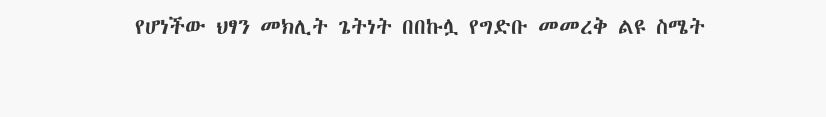የሆነችው ህፃን መክሊት ጌትነት በበኩሏ የግድቡ መመረቅ ልዩ ስሜት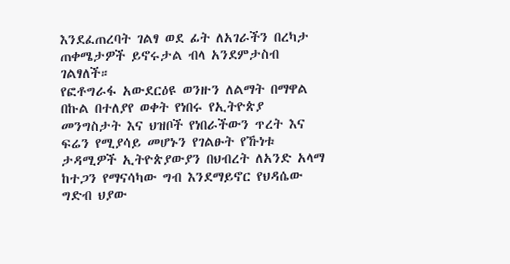እንደፈጠረባት ገልፃ ወደ ፊት ለአገራችን በረካታ ጠቀሜታዎች ይኖሩታል ብላ አንደምታስብ ገልፃለች።
የፎቶግራፋ አውደርዕዩ ወንዙን ለልማት በማዋል በኩል በተለያየ ወቀት የነበሩ የኢትዮጵያ መንግስታት እና ህዝቦች የነበራችውን ጥረት እና ፍሬን የሚያሳይ መሆኑን የገልፁት የኹነቱ ታዳሚዎች ኢትዮጵያውያን በህብረት ለአንድ አላማ ከተጋን የማናሳካው ግብ እንደማይኖር የህዳሴው ግድብ ህያው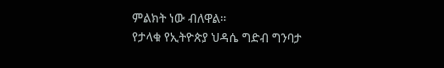ምልክት ነው ብለዋል።
የታላቁ የኢትዮጵያ ህዳሴ ግድብ ግንባታ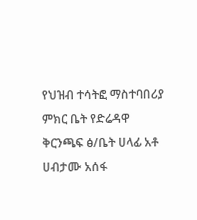የህዝብ ተሳትፎ ማስተባበሪያ ምክር ቤት የድሬዳዋ ቅርንጫፍ ፅ/ቤት ሀላፊ አቶ ሀብታሙ አሰፋ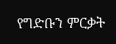የግድቡን ምርቃት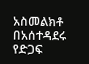አስመልክቶ በአሰተዳደሩ የድጋፍ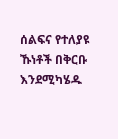ሰልፍና የተለያዩ ኹነቶች በቅርቡ እንደሚካሄዱ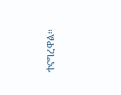ተናግረዋል።